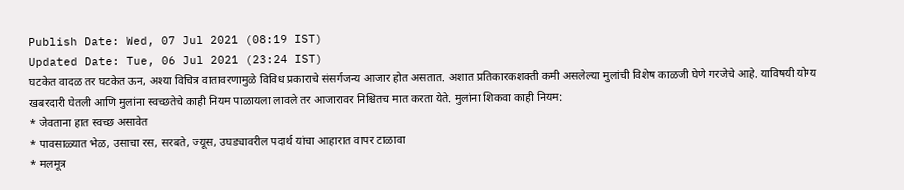Publish Date: Wed, 07 Jul 2021 (08:19 IST)
Updated Date: Tue, 06 Jul 2021 (23:24 IST)
घटकेत वादळ तर घटकेत ऊन, अश्या विचित्र वातावरणामुळे विविध प्रकाराचे संसर्गजन्य आजार होत असतात. अशात प्रतिकारकशक्ती कमी असलेल्या मुलांची विशेष काळजी घेणे गरजेचे आहे. याविषयी योग्य खबरदारी घेतली आणि मुलांना स्वच्छतेचे काही नियम पाळायला लावले तर आजारावर निश्चितच मात करता येते. मुलांना शिकवा काही नियम:
* जेवताना हात स्वच्छ असावेत
* पावसाळ्यात भेळ, उसाचा रस, सरबते, ज्यूस, उघड्यावरील पदार्थ यांचा आहारात वापर टाळावा
* मलमूत्र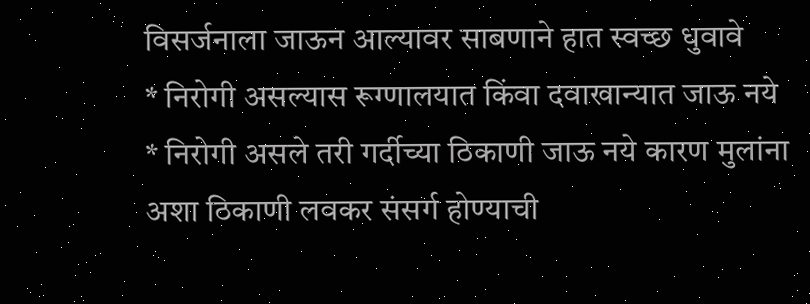विसर्जनाला जाऊन आल्यावर साबणाने हात स्वच्छ धुवावे
* निरोगी असल्यास रूग्णालयात किंवा दवाखान्यात जाऊ नये
* निरोगी असले तरी गर्दीच्या ठिकाणी जाऊ नये कारण मुलांना अशा ठिकाणी लवकर संसर्ग होण्याची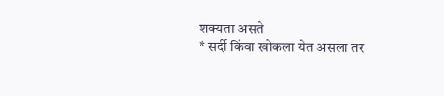शक्यता असते
* सर्दी किंवा खोकला येत असला तर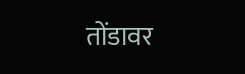तोंडावर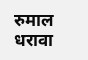रुमाल धरावा